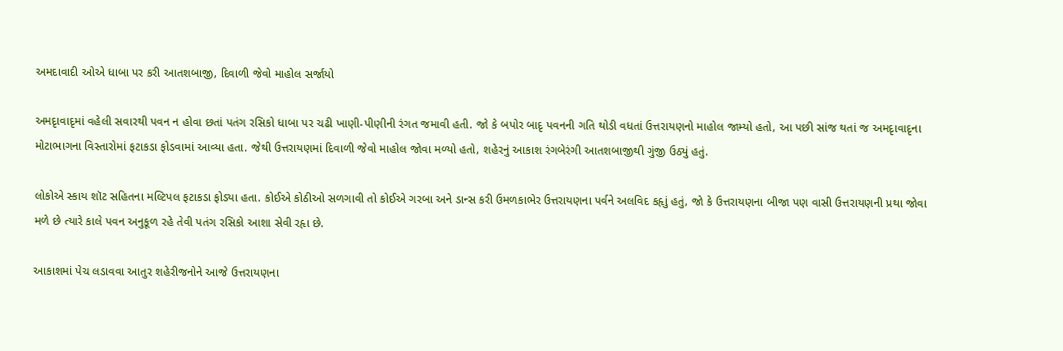અમદાવાદી ઓએ ધાબા પર કરી આતશબાજી, દિવાળી જેવો માહોલ સર્જાયો

અમદૃાવાદૃમાં વહેલી સવારથી પવન ન હોવા છતાં પતંગ રસિકો ધાબા પર ચઢી ખાણી-પીણીની રંગત જમાવી હતી. જો કે બપોર બાદૃ પવનની ગતિ થોડી વધતાં ઉત્તરાયણનો માહોલ જામ્યો હતો, આ પછી સાંજ થતાં જ અમદૃાવાદૃના મોટાભાગના વિસ્તારોમાં ફટાકડા ફોડવામાં આવ્યા હતા. જેથી ઉત્તરાયણમાં દિવાળી જેવો માહોલ જોવા મળ્યો હતો, શહેરનું આકાશ રંગબેરંગી આતશબાજીથી ગુંજી ઉઠ્યું હતું.

લોકોએ સ્કાય શૉટ સહિતના મલ્ટિપલ ફટાકડા ફોડ્યા હતા. કોઈએ કોઠીઓ સળગાવી તો કોઈએ ગરબા અને ડાન્સ કરી ઉમળકાભેર ઉત્તરાયણના પર્વને અલવિદ કહૃાું હતું, જો કે ઉત્તરાયણના બીજા પણ વાસી ઉત્તરાયણની પ્રથા જોવા મળે છે ત્યારે કાલે પવન અનુકૂળ રહે તેવી પતંગ રસિકો આશા સેવી રહૃા છે.

આકાશમાં પેચ લડાવવા આતુર શહેરીજનોને આજે ઉત્તરાયણના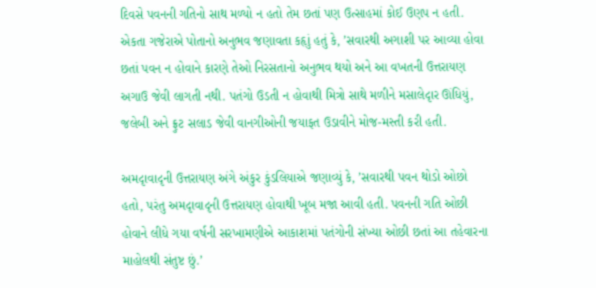દિવસે પવનની ગતિનો સાથ મળ્યો ન હતો તેમ છતાં પણ ઉત્સાહમાં કોઈ ઉણપ ન હતી. એકતા ગજેરાએ પોતાનો અનુભવ જણાવતા કહૃાું હતું કે, ’સવારથી અગાશી પર આવ્યા હોવા છતાં પવન ન હોવાને કારણે તેઓ નિરસતાનો અનુભવ થયો અને આ વખતની ઉત્તરાયણ અગાઉ જેવી લાગતી નથી. પતંગો ઉડતી ન હોવાથી મિત્રો સાથે મળીને મસાલેદૃાર ઊંધિયું, જલેબી અને ફ્રુટ સલાડ જેવી વાનગીઓની જયાફત ઉડાવીને મોજ-મસ્તી કરી હતી.

અમદૃાવાદૃની ઉત્તરાયણ અંગે અંકુર કુંડલિયાએ જણાવ્યું કે, ’સવારથી પવન થોડો ઓછો હતો, પરંતુ અમદૃાવાદૃની ઉત્તરાયણ હોવાથી ખૂબ મજા આવી હતી. પવનની ગતિ ઓછી હોવાને લીધે ગયા વર્ષની સરખામણીએ આકાશમાં પતંગોની સંખ્યા ઓછી છતાં આ તહેવારના માહોલથી સંતુષ્ટ છું.’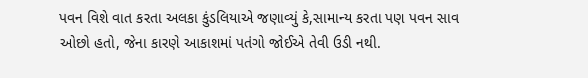પવન વિશે વાત કરતા અલકા કુંડલિયાએ જણાવ્યું કે,સામાન્ય કરતા પણ પવન સાવ ઓછો હતો, જેના કારણે આકાશમાં પતંગો જોઈએ તેવી ઉડી નથી.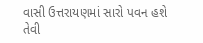વાસી ઉત્તરાયણમાં સારો પવન હશે તેવી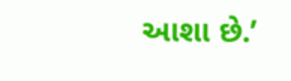આશા છે.’